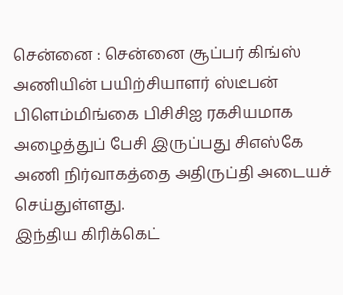சென்னை : சென்னை சூப்பர் கிங்ஸ் அணியின் பயிற்சியாளர் ஸ்டீபன் பிளெம்மிங்கை பிசிசிஐ ரகசியமாக அழைத்துப் பேசி இருப்பது சிஎஸ்கே அணி நிர்வாகத்தை அதிருப்தி அடையச் செய்துள்ளது.
இந்திய கிரிக்கெட்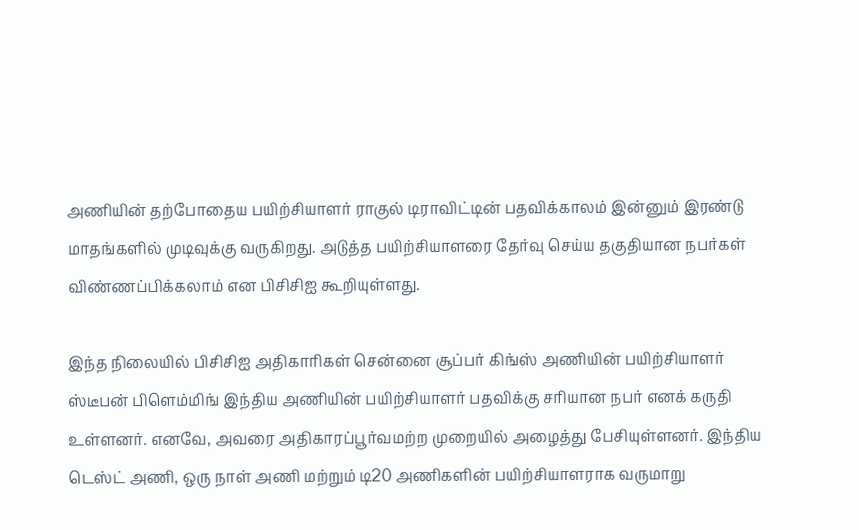அணியின் தற்போதைய பயிற்சியாளர் ராகுல் டிராவிட்டின் பதவிக்காலம் இன்னும் இரண்டு மாதங்களில் முடிவுக்கு வருகிறது. அடுத்த பயிற்சியாளரை தேர்வு செய்ய தகுதியான நபர்கள் விண்ணப்பிக்கலாம் என பிசிசிஐ கூறியுள்ளது.

இந்த நிலையில் பிசிசிஐ அதிகாரிகள் சென்னை சூப்பர் கிங்ஸ் அணியின் பயிற்சியாளர் ஸ்டீபன் பிளெம்மிங் இந்திய அணியின் பயிற்சியாளர் பதவிக்கு சரியான நபர் எனக் கருதி உள்ளனர். எனவே, அவரை அதிகாரப்பூர்வமற்ற முறையில் அழைத்து பேசியுள்ளனர். இந்திய டெஸ்ட் அணி, ஒரு நாள் அணி மற்றும் டி20 அணிகளின் பயிற்சியாளராக வருமாறு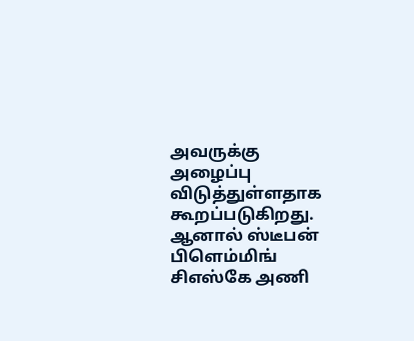அவருக்கு அழைப்பு விடுத்துள்ளதாக கூறப்படுகிறது.
ஆனால் ஸ்டீபன் பிளெம்மிங் சிஎஸ்கே அணி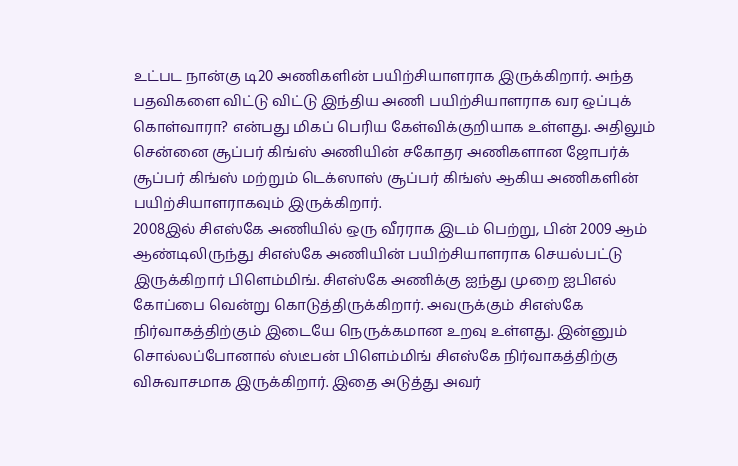உட்பட நான்கு டி20 அணிகளின் பயிற்சியாளராக இருக்கிறார். அந்த பதவிகளை விட்டு விட்டு இந்திய அணி பயிற்சியாளராக வர ஒப்புக் கொள்வாரா? என்பது மிகப் பெரிய கேள்விக்குறியாக உள்ளது. அதிலும் சென்னை சூப்பர் கிங்ஸ் அணியின் சகோதர அணிகளான ஜோபர்க் சூப்பர் கிங்ஸ் மற்றும் டெக்ஸாஸ் சூப்பர் கிங்ஸ் ஆகிய அணிகளின் பயிற்சியாளராகவும் இருக்கிறார்.
2008இல் சிஎஸ்கே அணியில் ஒரு வீரராக இடம் பெற்று, பின் 2009 ஆம் ஆண்டிலிருந்து சிஎஸ்கே அணியின் பயிற்சியாளராக செயல்பட்டு இருக்கிறார் பிளெம்மிங். சிஎஸ்கே அணிக்கு ஐந்து முறை ஐபிஎல் கோப்பை வென்று கொடுத்திருக்கிறார். அவருக்கும் சிஎஸ்கே நிர்வாகத்திற்கும் இடையே நெருக்கமான உறவு உள்ளது. இன்னும் சொல்லப்போனால் ஸ்டீபன் பிளெம்மிங் சிஎஸ்கே நிர்வாகத்திற்கு விசுவாசமாக இருக்கிறார். இதை அடுத்து அவர்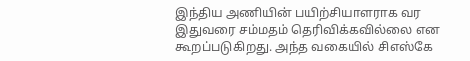இந்திய அணியின் பயிற்சியாளராக வர இதுவரை சம்மதம் தெரிவிக்கவில்லை என கூறப்படுகிறது. அந்த வகையில் சிஎஸ்கே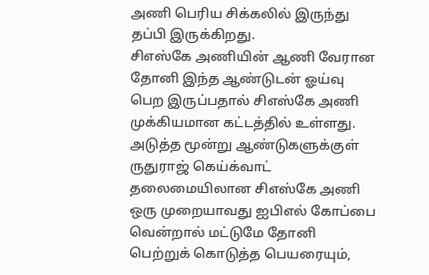அணி பெரிய சிக்கலில் இருந்து தப்பி இருக்கிறது.
சிஎஸ்கே அணியின் ஆணி வேரான தோனி இந்த ஆண்டுடன் ஓய்வு பெற இருப்பதால் சிஎஸ்கே அணி முக்கியமான கட்டத்தில் உள்ளது. அடுத்த மூன்று ஆண்டுகளுக்குள் ருதுராஜ் கெய்க்வாட் தலைமையிலான சிஎஸ்கே அணி ஒரு முறையாவது ஐபிஎல் கோப்பை வென்றால் மட்டுமே தோனி பெற்றுக் கொடுத்த பெயரையும்,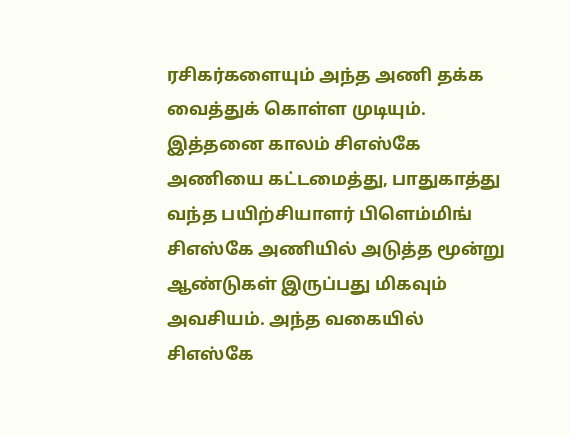ரசிகர்களையும் அந்த அணி தக்க வைத்துக் கொள்ள முடியும். இத்தனை காலம் சிஎஸ்கே அணியை கட்டமைத்து, பாதுகாத்து வந்த பயிற்சியாளர் பிளெம்மிங் சிஎஸ்கே அணியில் அடுத்த மூன்று ஆண்டுகள் இருப்பது மிகவும் அவசியம். அந்த வகையில் சிஎஸ்கே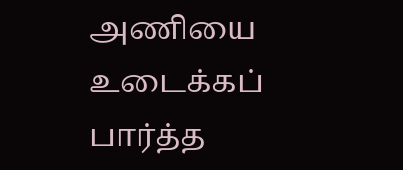அணியை உடைக்கப் பார்த்த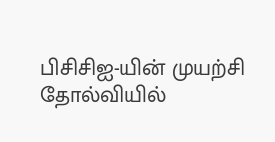பிசிசிஐ-யின் முயற்சி தோல்வியில்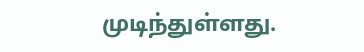முடிந்துள்ளது.